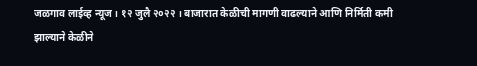जळगाव लाईव्ह न्यूज । १२ जुलै २०२२ । बाजारात केळीची मागणी वाढल्याने आणि निर्मिती कमी झाल्याने केळीने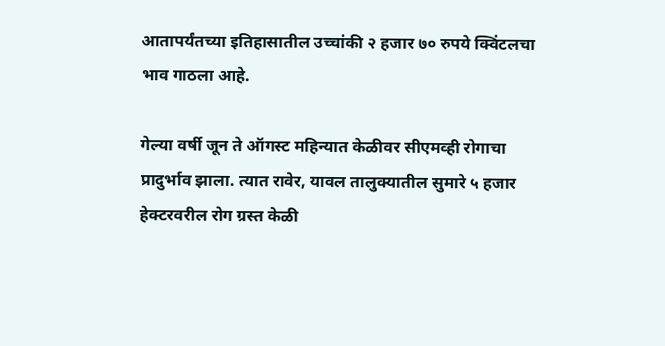आतापर्यंतच्या इतिहासातील उच्चांकी २ हजार ७० रुपये क्विंटलचा भाव गाठला आहे.

गेल्या वर्षी जून ते ऑगस्ट महिन्यात केळीवर सीएमव्ही रोगाचा प्रादुर्भाव झाला. त्यात रावेर, यावल तालुक्यातील सुमारे ५ हजार हेक्टरवरील रोग ग्रस्त केळी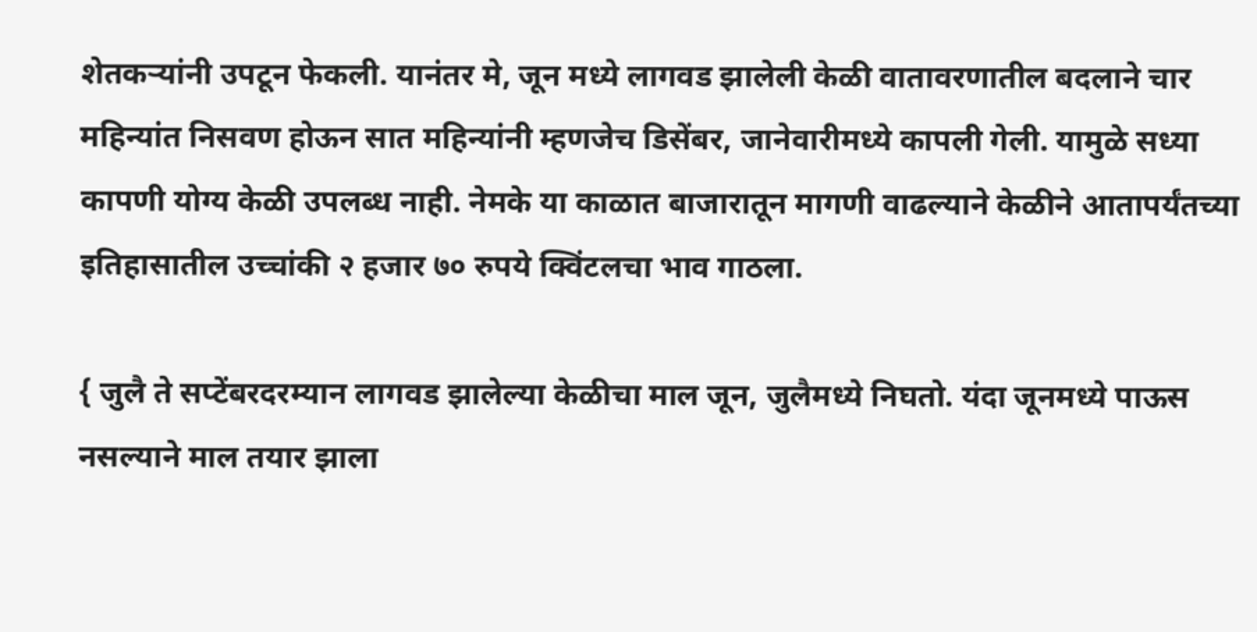शेतकऱ्यांनी उपटून फेकली. यानंतर मे, जून मध्ये लागवड झालेली केळी वातावरणातील बदलाने चार महिन्यांत निसवण होऊन सात महिन्यांनी म्हणजेच डिसेंबर, जानेवारीमध्ये कापली गेली. यामुळे सध्या कापणी योग्य केळी उपलब्ध नाही. नेमके या काळात बाजारातून मागणी वाढल्याने केळीने आतापर्यंतच्या इतिहासातील उच्चांकी २ हजार ७० रुपये क्विंटलचा भाव गाठला.

{ जुलै ते सप्टेंबरदरम्यान लागवड झालेल्या केळीचा माल जून, जुलैमध्ये निघतो. यंदा जूनमध्ये पाऊस नसल्याने माल तयार झाला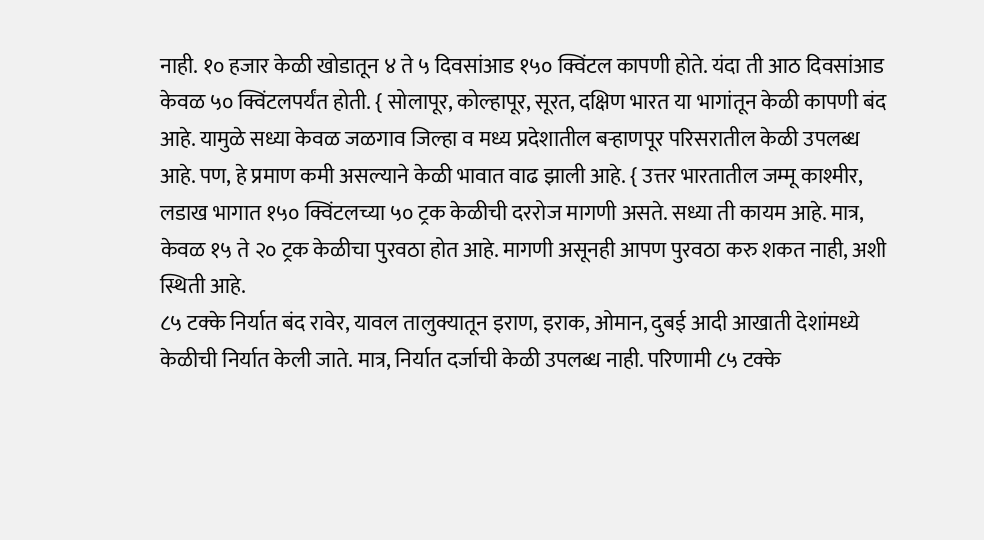नाही. १० हजार केळी खोडातून ४ ते ५ दिवसांआड १५० क्विंटल कापणी होते. यंदा ती आठ दिवसांआड केवळ ५० क्विंटलपर्यंत होती. { सोलापूर, कोल्हापूर, सूरत, दक्षिण भारत या भागांतून केळी कापणी बंद आहे. यामुळे सध्या केवळ जळगाव जिल्हा व मध्य प्रदेशातील बऱ्हाणपूर परिसरातील केळी उपलब्ध आहे. पण, हे प्रमाण कमी असल्याने केळी भावात वाढ झाली आहे. { उत्तर भारतातील जम्मू काश्मीर, लडाख भागात १५० क्विंटलच्या ५० ट्रक केळीची दररोज मागणी असते. सध्या ती कायम आहे. मात्र, केवळ १५ ते २० ट्रक केळीचा पुरवठा होत आहे. मागणी असूनही आपण पुरवठा करु शकत नाही, अशी स्थिती आहे.
८५ टक्के निर्यात बंद रावेर, यावल तालुक्यातून इराण, इराक, ओमान, दुबई आदी आखाती देशांमध्ये केळीची निर्यात केली जाते. मात्र, निर्यात दर्जाची केळी उपलब्ध नाही. परिणामी ८५ टक्के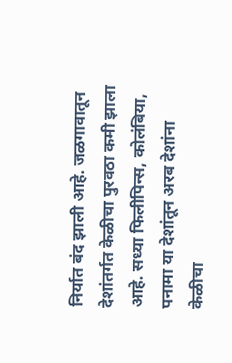निर्यात बंद झाली आहे. जळगावातून देशांतर्गत केळीचा पुरवठा कमी झाला आहे. सध्या फिलीपिन्स, कोलंबिया, पनामा या देशांतून अरब देशांना केळीचा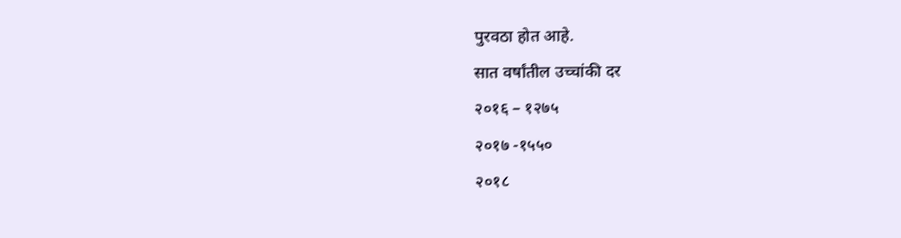पुरवठा होत आहे.
सात वर्षांतील उच्चांकी दर
२०१६ – १२७५
२०१७ -१५५०
२०१८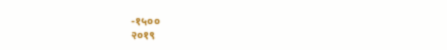-१५००
२०१९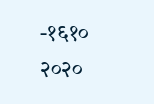-१६१०
२०२०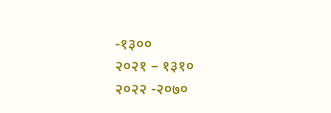-१३००
२०२१ – १३१०
२०२२ -२०७०